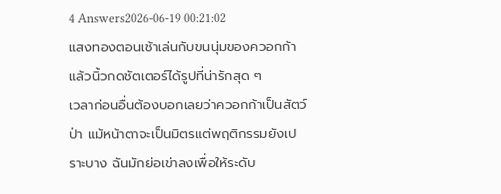4 Answers2026-06-19 00:21:02
แสงทองตอนเช้าเล่นกับขนนุ่มของควอกก้าแล้วนิ้วกดชัตเตอร์ได้รูปที่น่ารักสุด ๆ
เวลาก่อนอื่นต้องบอกเลยว่าควอกก้าเป็นสัตว์ป่า แม้หน้าตาจะเป็นมิตรแต่พฤติกรรมยังเปราะบาง ฉันมักย่อเข่าลงเพื่อให้ระดับ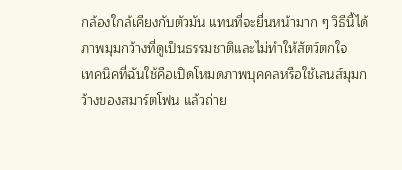กล้องใกล้เคียงกับตัวมัน แทนที่จะยื่นหน้ามาก ๆ วิธีนี้ได้ภาพมุมกว้างที่ดูเป็นธรรมชาติและไม่ทำให้สัตว์ตกใจ
เทคนิคที่ฉันใช้คือเปิดโหมดภาพบุคคลหรือใช้เลนส์มุมกว้างของสมาร์ตโฟน แล้วถ่าย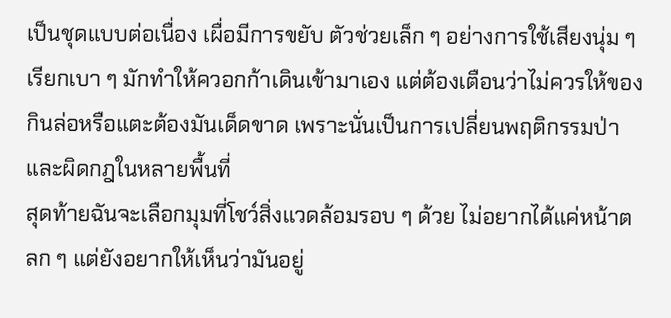เป็นชุดแบบต่อเนื่อง เผื่อมีการขยับ ตัวช่วยเล็ก ๆ อย่างการใช้เสียงนุ่ม ๆ เรียกเบา ๆ มักทำให้ควอกก้าเดินเข้ามาเอง แต่ต้องเตือนว่าไม่ควรให้ของกินล่อหรือแตะต้องมันเด็ดขาด เพราะนั่นเป็นการเปลี่ยนพฤติกรรมป่าและผิดกฎในหลายพื้นที่
สุดท้ายฉันจะเลือกมุมที่โชว์สิ่งแวดล้อมรอบ ๆ ด้วย ไม่อยากได้แค่หน้าตลก ๆ แต่ยังอยากให้เห็นว่ามันอยู่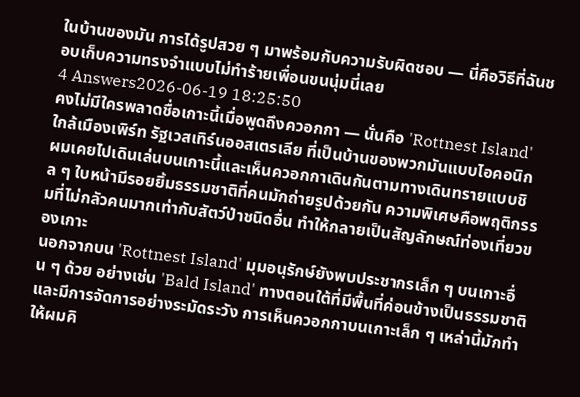ในบ้านของมัน การได้รูปสวย ๆ มาพร้อมกับความรับผิดชอบ — นี่คือวิธีที่ฉันชอบเก็บความทรงจำแบบไม่ทำร้ายเพื่อนขนนุ่มนี่เลย
4 Answers2026-06-19 18:25:50
คงไม่มีใครพลาดชื่อเกาะนี้เมื่อพูดถึงควอกกา — นั่นคือ 'Rottnest Island' ใกล้เมืองเพิร์ท รัฐเวสเทิร์นออสเตรเลีย ที่เป็นบ้านของพวกมันแบบไอคอนิก ผมเคยไปเดินเล่นบนเกาะนี้และเห็นควอกกาเดินกันตามทางเดินทรายแบบชิล ๆ ใบหน้ามีรอยยิ้มธรรมชาติที่คนมักถ่ายรูปด้วยกัน ความพิเศษคือพฤติกรรมที่ไม่กลัวคนมากเท่ากับสัตว์ป่าชนิดอื่น ทำให้กลายเป็นสัญลักษณ์ท่องเที่ยวของเกาะ
นอกจากบน 'Rottnest Island' มุมอนุรักษ์ยังพบประชากรเล็ก ๆ บนเกาะอื่น ๆ ด้วย อย่างเช่น 'Bald Island' ทางตอนใต้ที่มีพื้นที่ค่อนข้างเป็นธรรมชาติและมีการจัดการอย่างระมัดระวัง การเห็นควอกกาบนเกาะเล็ก ๆ เหล่านี้มักทำให้ผมคิ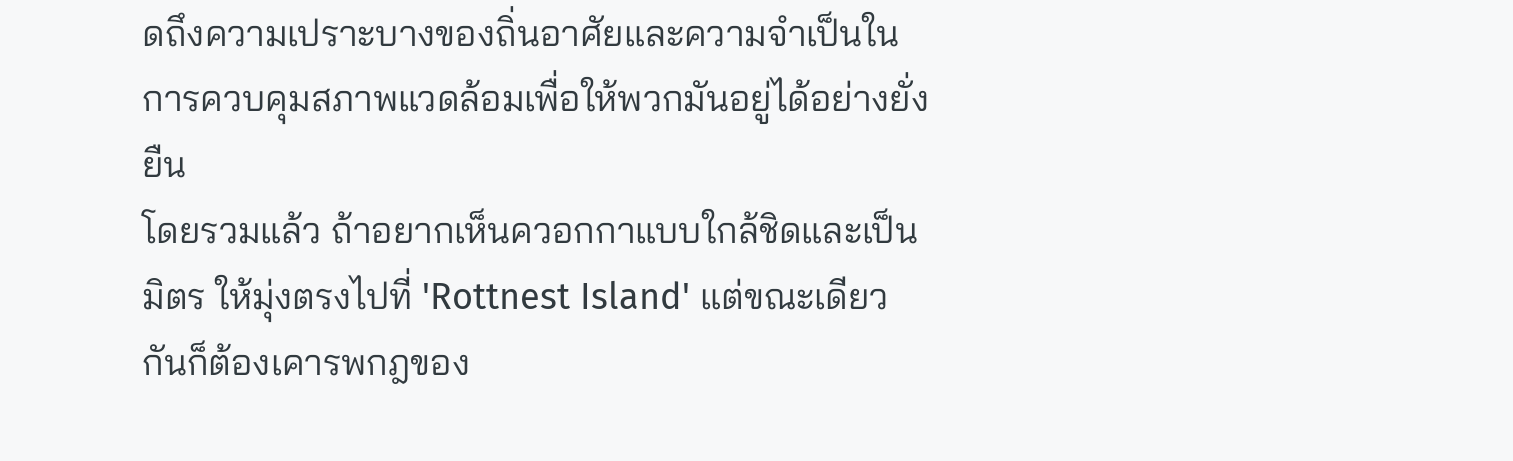ดถึงความเปราะบางของถิ่นอาศัยและความจำเป็นในการควบคุมสภาพแวดล้อมเพื่อให้พวกมันอยู่ได้อย่างยั่งยืน
โดยรวมแล้ว ถ้าอยากเห็นควอกกาแบบใกล้ชิดและเป็นมิตร ให้มุ่งตรงไปที่ 'Rottnest Island' แต่ขณะเดียวกันก็ต้องเคารพกฎของ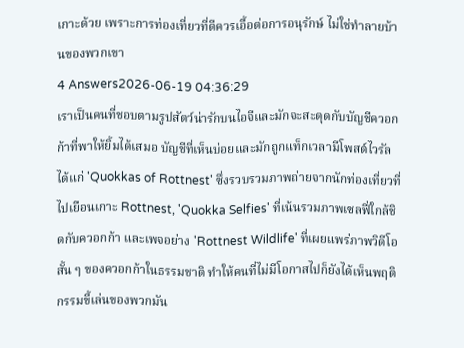เกาะด้วย เพราะการท่องเที่ยวที่ดีควรเอื้อต่อการอนุรักษ์ ไม่ใช่ทำลายบ้านของพวกเขา
4 Answers2026-06-19 04:36:29
เราเป็นคนที่ชอบตามรูปสัตว์น่ารักบนไอจีและมักจะสะดุดกับบัญชีควอกก้าที่พาให้ยิ้มได้เสมอ บัญชีที่เห็นบ่อยและมักถูกแท็กเวลามีโพสต์ไวรัลได้แก่ 'Quokkas of Rottnest' ซึ่งรวบรวมภาพถ่ายจากนักท่องเที่ยวที่ไปเยือนเกาะ Rottnest, 'Quokka Selfies' ที่เน้นรวมภาพเซลฟี่ใกล้ชิดกับควอกก้า และเพจอย่าง 'Rottnest Wildlife' ที่เผยแพร่ภาพวิดีโอสั้น ๆ ของควอกก้าในธรรมชาติ ทำให้คนที่ไม่มีโอกาสไปก็ยังได้เห็นพฤติกรรมขี้เล่นของพวกมัน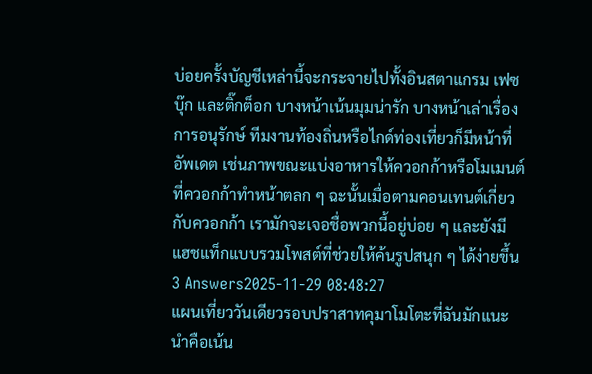บ่อยครั้งบัญชีเหล่านี้จะกระจายไปทั้งอินสตาแกรม เฟซบุ๊ก และติ๊กต็อก บางหน้าเน้นมุมน่ารัก บางหน้าเล่าเรื่องการอนุรักษ์ ทีมงานท้องถิ่นหรือไกด์ท่องเที่ยวก็มีหน้าที่อัพเดต เช่นภาพขณะแบ่งอาหารให้ควอกก้าหรือโมเมนต์ที่ควอกก้าทำหน้าตลก ๆ ฉะนั้นเมื่อตามคอนเทนต์เกี่ยวกับควอกก้า เรามักจะเจอชื่อพวกนี้อยู่บ่อย ๆ และยังมีแฮชแท็กแบบรวมโพสต์ที่ช่วยให้ค้นรูปสนุก ๆ ได้ง่ายขึ้น
3 Answers2025-11-29 08:48:27
แผนเที่ยววันเดียวรอบปราสาทคุมาโมโตะที่ฉันมักแนะนำคือเน้น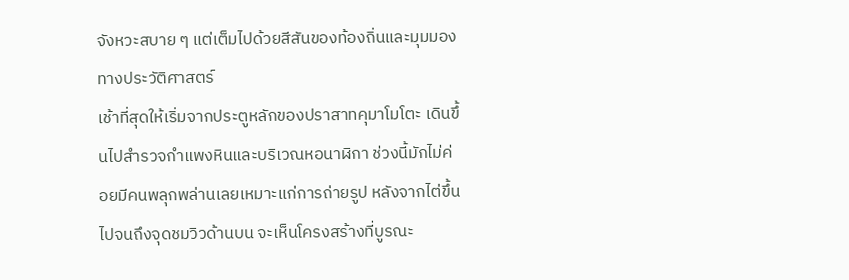จังหวะสบาย ๆ แต่เต็มไปด้วยสีสันของท้องถิ่นและมุมมองทางประวัติศาสตร์
เช้าที่สุดให้เริ่มจากประตูหลักของปราสาทคุมาโมโตะ เดินขึ้นไปสำรวจกำแพงหินและบริเวณหอนาฬิกา ช่วงนี้มักไม่ค่อยมีคนพลุกพล่านเลยเหมาะแก่การถ่ายรูป หลังจากไต่ขึ้นไปจนถึงจุดชมวิวด้านบน จะเห็นโครงสร้างที่บูรณะ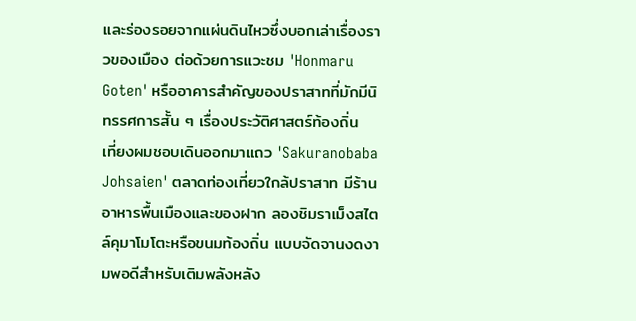และร่องรอยจากแผ่นดินไหวซึ่งบอกเล่าเรื่องราวของเมือง ต่อด้วยการแวะชม 'Honmaru Goten' หรืออาคารสำคัญของปราสาทที่มักมีนิทรรศการสั้น ๆ เรื่องประวัติศาสตร์ท้องถิ่น
เที่ยงผมชอบเดินออกมาแถว 'Sakuranobaba Johsaien' ตลาดท่องเที่ยวใกล้ปราสาท มีร้านอาหารพื้นเมืองและของฝาก ลองชิมราเม็งสไตล์คุมาโมโตะหรือขนมท้องถิ่น แบบจัดจานงดงามพอดีสำหรับเติมพลังหลัง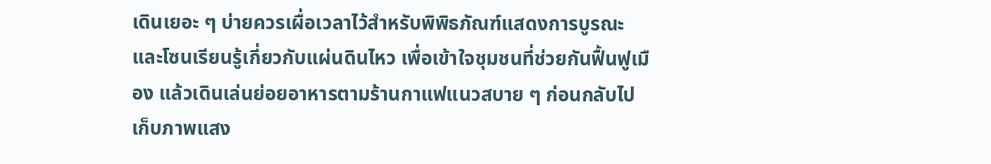เดินเยอะ ๆ บ่ายควรเผื่อเวลาไว้สำหรับพิพิธภัณฑ์แสดงการบูรณะและโซนเรียนรู้เกี่ยวกับแผ่นดินไหว เพื่อเข้าใจชุมชนที่ช่วยกันฟื้นฟูเมือง แล้วเดินเล่นย่อยอาหารตามร้านกาแฟแนวสบาย ๆ ก่อนกลับไปเก็บภาพแสง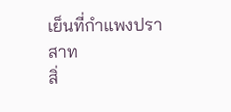เย็นที่กำแพงปราสาท
สิ่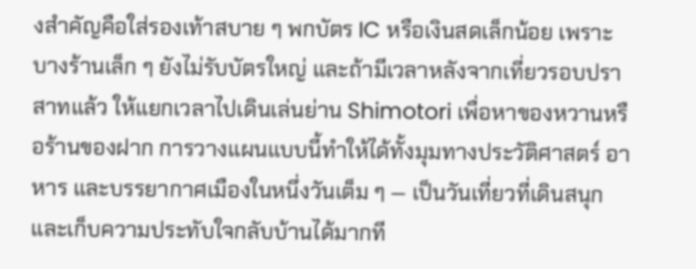งสำคัญคือใส่รองเท้าสบาย ๆ พกบัตร IC หรือเงินสดเล็กน้อย เพราะบางร้านเล็ก ๆ ยังไม่รับบัตรใหญ่ และถ้ามีเวลาหลังจากเที่ยวรอบปราสาทแล้ว ให้แยกเวลาไปเดินเล่นย่าน Shimotori เพื่อหาของหวานหรือร้านของฝาก การวางแผนแบบนี้ทำให้ได้ทั้งมุมทางประวัติศาสตร์ อาหาร และบรรยากาศเมืองในหนึ่งวันเต็ม ๆ — เป็นวันเที่ยวที่เดินสนุกและเก็บความประทับใจกลับบ้านได้มากที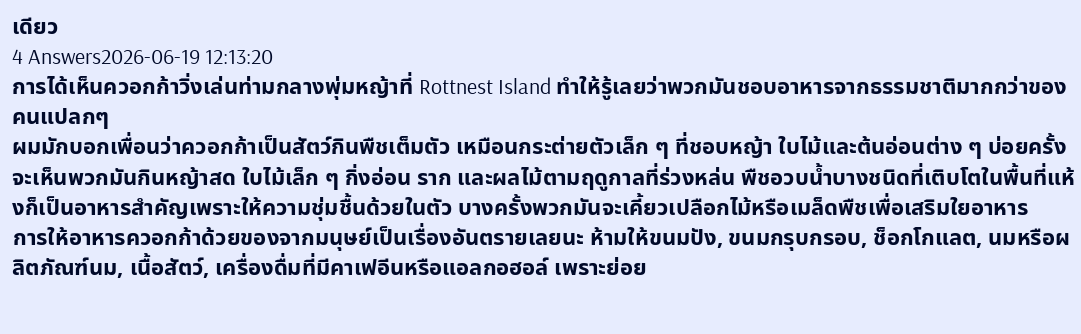เดียว
4 Answers2026-06-19 12:13:20
การได้เห็นควอกก้าวิ่งเล่นท่ามกลางพุ่มหญ้าที่ Rottnest Island ทำให้รู้เลยว่าพวกมันชอบอาหารจากธรรมชาติมากกว่าของคนแปลกๆ
ผมมักบอกเพื่อนว่าควอกก้าเป็นสัตว์กินพืชเต็มตัว เหมือนกระต่ายตัวเล็ก ๆ ที่ชอบหญ้า ใบไม้และต้นอ่อนต่าง ๆ บ่อยครั้งจะเห็นพวกมันกินหญ้าสด ใบไม้เล็ก ๆ กิ่งอ่อน ราก และผลไม้ตามฤดูกาลที่ร่วงหล่น พืชอวบน้ำบางชนิดที่เติบโตในพื้นที่แห้งก็เป็นอาหารสำคัญเพราะให้ความชุ่มชื้นด้วยในตัว บางครั้งพวกมันจะเคี้ยวเปลือกไม้หรือเมล็ดพืชเพื่อเสริมใยอาหาร
การให้อาหารควอกก้าด้วยของจากมนุษย์เป็นเรื่องอันตรายเลยนะ ห้ามให้ขนมปัง, ขนมกรุบกรอบ, ช็อกโกแลต, นมหรือผลิตภัณฑ์นม, เนื้อสัตว์, เครื่องดื่มที่มีคาเฟอีนหรือแอลกอฮอล์ เพราะย่อย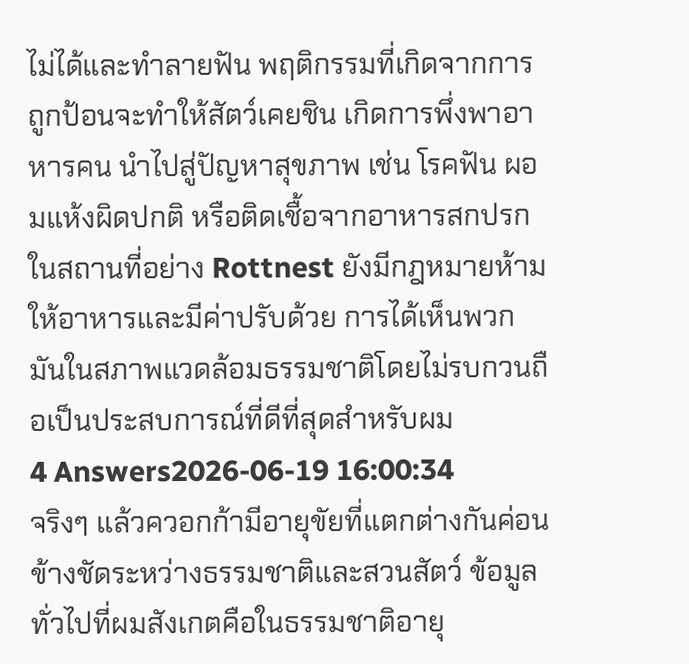ไม่ได้และทำลายฟัน พฤติกรรมที่เกิดจากการถูกป้อนจะทำให้สัตว์เคยชิน เกิดการพึ่งพาอาหารคน นำไปสู่ปัญหาสุขภาพ เช่น โรคฟัน ผอมแห้งผิดปกติ หรือติดเชื้อจากอาหารสกปรก ในสถานที่อย่าง Rottnest ยังมีกฎหมายห้ามให้อาหารและมีค่าปรับด้วย การได้เห็นพวกมันในสภาพแวดล้อมธรรมชาติโดยไม่รบกวนถือเป็นประสบการณ์ที่ดีที่สุดสำหรับผม
4 Answers2026-06-19 16:00:34
จริงๆ แล้วควอกก้ามีอายุขัยที่แตกต่างกันค่อนข้างชัดระหว่างธรรมชาติและสวนสัตว์ ข้อมูลทั่วไปที่ผมสังเกตคือในธรรมชาติอายุ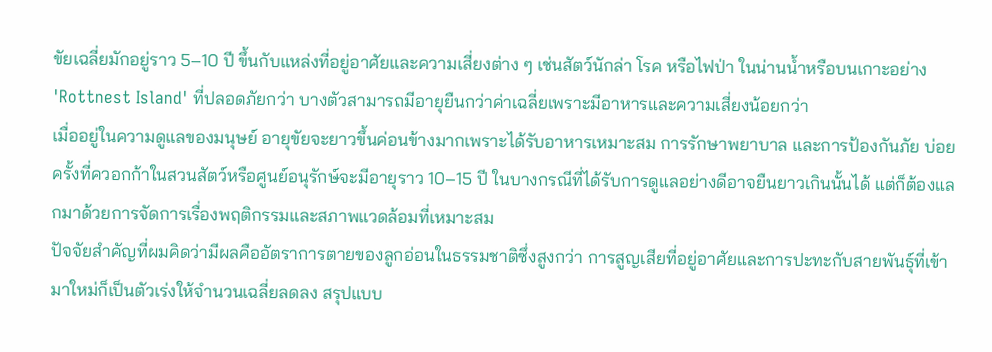ขัยเฉลี่ยมักอยู่ราว 5–10 ปี ขึ้นกับแหล่งที่อยู่อาศัยและความเสี่ยงต่าง ๆ เช่นสัตว์นักล่า โรค หรือไฟป่า ในน่านน้ำหรือบนเกาะอย่าง 'Rottnest Island' ที่ปลอดภัยกว่า บางตัวสามารถมีอายุยืนกว่าค่าเฉลี่ยเพราะมีอาหารและความเสี่ยงน้อยกว่า
เมื่ออยู่ในความดูแลของมนุษย์ อายุขัยจะยาวขึ้นค่อนข้างมากเพราะได้รับอาหารเหมาะสม การรักษาพยาบาล และการป้องกันภัย บ่อยครั้งที่ควอกก้าในสวนสัตว์หรือศูนย์อนุรักษ์จะมีอายุราว 10–15 ปี ในบางกรณีที่ได้รับการดูแลอย่างดีอาจยืนยาวเกินนั้นได้ แต่ก็ต้องแลกมาด้วยการจัดการเรื่องพฤติกรรมและสภาพแวดล้อมที่เหมาะสม
ปัจจัยสำคัญที่ผมคิดว่ามีผลคืออัตราการตายของลูกอ่อนในธรรมชาติซึ่งสูงกว่า การสูญเสียที่อยู่อาศัยและการปะทะกับสายพันธุ์ที่เข้ามาใหม่ก็เป็นตัวเร่งให้จำนวนเฉลี่ยลดลง สรุปแบบ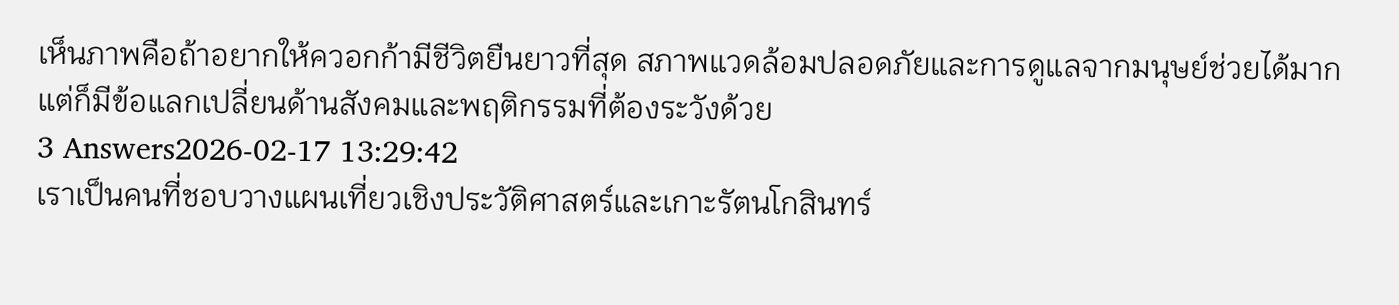เห็นภาพคือถ้าอยากให้ควอกก้ามีชีวิตยืนยาวที่สุด สภาพแวดล้อมปลอดภัยและการดูแลจากมนุษย์ช่วยได้มาก แต่ก็มีข้อแลกเปลี่ยนด้านสังคมและพฤติกรรมที่ต้องระวังด้วย
3 Answers2026-02-17 13:29:42
เราเป็นคนที่ชอบวางแผนเที่ยวเชิงประวัติศาสตร์และเกาะรัตนโกสินทร์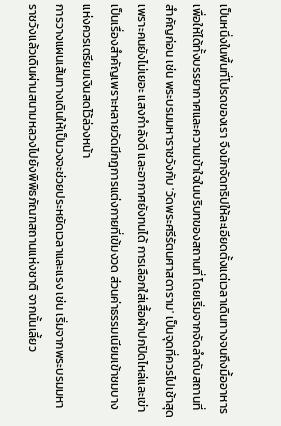เป็นหนึ่งในพื้นที่โปรดของเรา จึงมักจัดทริปให้ละเอียดตั้งแต่เวลาเดินทางจนถึงมื้ออาหาร เพื่อให้ได้ทั้งบรรยากาศและความเข้าใจในบริบทของสถานที่ โดยเริ่มจากจัดลำดับสถานที่สำคัญก่อน เช่น พระบรมมหาราชวังกับ 'วัดพระศรีรัตนศาสดาราม' เป็นจุดที่ควรไปเช้าสุดเพราะคนยังไม่เยอะ แสงกำลังดี และอากาศยังทนได้ การเลือกใส่เสื้อผ้าปกปิดไหล่และเข่าเป็นเรื่องสำคัญเพราะหลายวัดมีกฎการแต่งกายที่เข้มงวด ส่วนค่าธรรมเนียมเข้าชมบางแห่งควรเตรียมเงินสดไว้ล่วงหน้า
การวางแผนเส้นทางเดินให้เป็นวงจะช่วยประหยัดเวลาและแรง เช่น เริ่มจากพระบรมมหาราชวังแล้วเดินผ่านสนามหลวงไปยังพิพิธภัณฑสถานแห่งชาติ จากนั้นเลี้ยว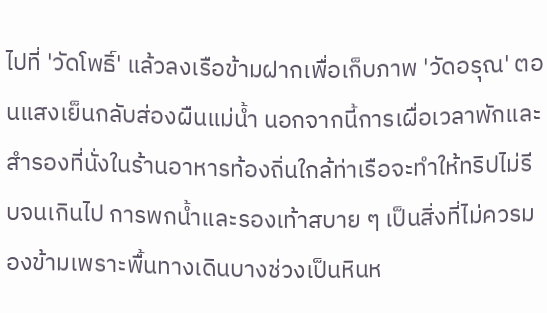ไปที่ 'วัดโพธิ์' แล้วลงเรือข้ามฝากเพื่อเก็บภาพ 'วัดอรุณ' ตอนแสงเย็นกลับส่องผืนแม่น้ำ นอกจากนี้การเผื่อเวลาพักและสำรองที่นั่งในร้านอาหารท้องถิ่นใกล้ท่าเรือจะทำให้ทริปไม่รีบจนเกินไป การพกน้ำและรองเท้าสบาย ๆ เป็นสิ่งที่ไม่ควรมองข้ามเพราะพื้นทางเดินบางช่วงเป็นหินห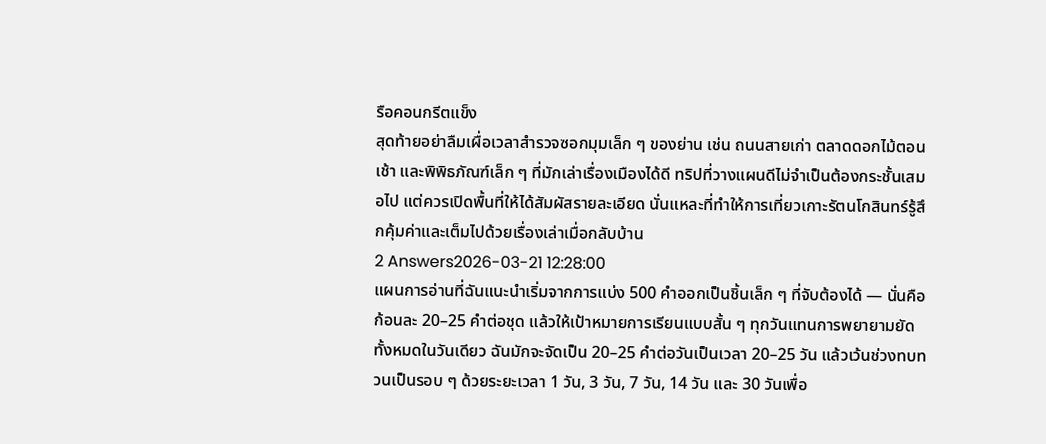รือคอนกรีตแข็ง
สุดท้ายอย่าลืมเผื่อเวลาสำรวจซอกมุมเล็ก ๆ ของย่าน เช่น ถนนสายเก่า ตลาดดอกไม้ตอนเช้า และพิพิธภัณฑ์เล็ก ๆ ที่มักเล่าเรื่องเมืองได้ดี ทริปที่วางแผนดีไม่จำเป็นต้องกระชั้นเสมอไป แต่ควรเปิดพื้นที่ให้ได้สัมผัสรายละเอียด นั่นแหละที่ทำให้การเที่ยวเกาะรัตนโกสินทร์รู้สึกคุ้มค่าและเต็มไปด้วยเรื่องเล่าเมื่อกลับบ้าน
2 Answers2026-03-21 12:28:00
แผนการอ่านที่ฉันแนะนำเริ่มจากการแบ่ง 500 คำออกเป็นชิ้นเล็ก ๆ ที่จับต้องได้ — นั่นคือก้อนละ 20–25 คำต่อชุด แล้วให้เป้าหมายการเรียนแบบสั้น ๆ ทุกวันแทนการพยายามยัดทั้งหมดในวันเดียว ฉันมักจะจัดเป็น 20–25 คำต่อวันเป็นเวลา 20–25 วัน แล้วเว้นช่วงทบทวนเป็นรอบ ๆ ด้วยระยะเวลา 1 วัน, 3 วัน, 7 วัน, 14 วัน และ 30 วันเพื่อ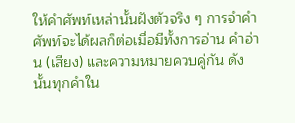ให้คำศัพท์เหล่านั้นฝังตัวจริง ๆ การจำคำศัพท์จะได้ผลก็ต่อเมื่อมีทั้งการอ่าน คำอ่าน (เสียง) และความหมายควบคู่กัน ดังนั้นทุกคำใน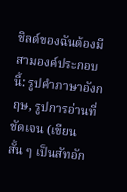ชิลด์ของฉันต้องมีสามองค์ประกอบนี้: รูปคำภาษาอังกฤษ, รูปการอ่านที่ชัดเจน (เขียนสั้น ๆ เป็นสัทอัก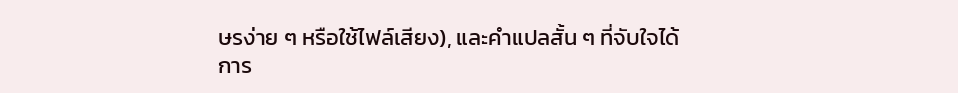ษรง่าย ๆ หรือใช้ไฟล์เสียง), และคำแปลสั้น ๆ ที่จับใจได้
การ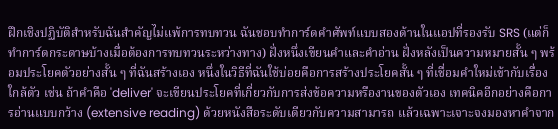ฝึกเชิงปฏิบัติสำหรับฉันสำคัญไม่แพ้การทบทวน ฉันชอบทำการ์ดคำศัพท์แบบสองด้านในแอปที่รองรับ SRS (แต่ก็ทำการ์ดกระดาษบ้างเมื่อต้องการทบทวนระหว่างทาง) ฝั่งหนึ่งเขียนคำและคำอ่าน ฝั่งหลังเป็นความหมายสั้น ๆ พร้อมประโยคตัวอย่างสั้น ๆ ที่ฉันสร้างเอง หนึ่งในวิธีที่ฉันใช้บ่อยคือการสร้างประโยคสั้น ๆ ที่เชื่อมคำใหม่เข้ากับเรื่องใกล้ตัว เช่น ถ้าคำคือ 'deliver' จะเขียนประโยคที่เกี่ยวกับการส่งข้อความหรืองานของตัวเอง เทคนิคอีกอย่างคือการอ่านแบบกว้าง (extensive reading) ด้วยหนังสือระดับเดียวกับความสามารถ แล้วเฉพาะเจาะจงมองหาคำจาก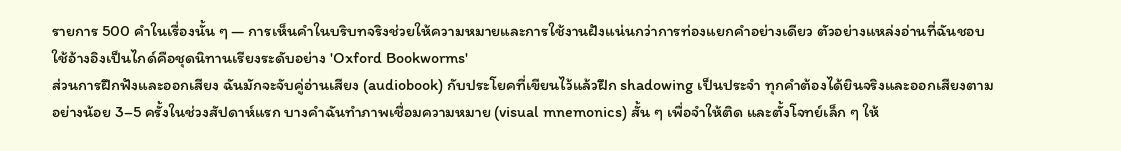รายการ 500 คำในเรื่องนั้น ๆ — การเห็นคำในบริบทจริงช่วยให้ความหมายและการใช้งานฝังแน่นกว่าการท่องแยกคำอย่างเดียว ตัวอย่างแหล่งอ่านที่ฉันชอบใช้อ้างอิงเป็นไกด์คือชุดนิทานเรียงระดับอย่าง 'Oxford Bookworms'
ส่วนการฝึกฟังและออกเสียง ฉันมักจะจับคู่อ่านเสียง (audiobook) กับประโยคที่เขียนไว้แล้วฝึก shadowing เป็นประจำ ทุกคำต้องได้ยินจริงและออกเสียงตามอย่างน้อย 3–5 ครั้งในช่วงสัปดาห์แรก บางคำฉันทำภาพเชื่อมความหมาย (visual mnemonics) สั้น ๆ เพื่อจำให้ติด และตั้งโจทย์เล็ก ๆ ให้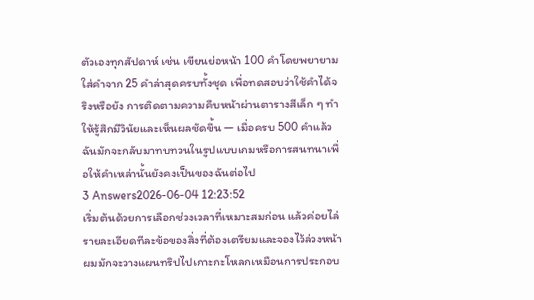ตัวเองทุกสัปดาห์ เช่น เขียนย่อหน้า 100 คำโดยพยายามใส่คำจาก 25 คำล่าสุดครบทั้งชุด เพื่อทดสอบว่าใช้คำได้จริงหรือยัง การติดตามความคืบหน้าผ่านตารางสีเล็ก ๆ ทำให้รู้สึกมีวินัยและเห็นผลชัดขึ้น — เมื่อครบ 500 คำแล้วฉันมักจะกลับมาทบทวนในรูปแบบเกมหรือการสนทนาเพื่อให้คำเหล่านั้นยังคงเป็นของฉันต่อไป
3 Answers2026-06-04 12:23:52
เริ่มต้นด้วยการเลือกช่วงเวลาที่เหมาะสมก่อน แล้วค่อยไล่รายละเอียดทีละข้อของสิ่งที่ต้องเตรียมและจองไว้ล่วงหน้า
ผมมักจะวางแผนทริปไปเกาะกะโหลกเหมือนการประกอบ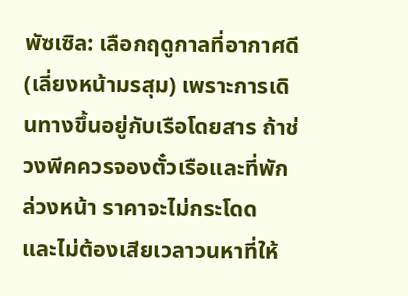พัซเซิล: เลือกฤดูกาลที่อากาศดี (เลี่ยงหน้ามรสุม) เพราะการเดินทางขึ้นอยู่กับเรือโดยสาร ถ้าช่วงพีคควรจองตั๋วเรือและที่พักล่วงหน้า ราคาจะไม่กระโดด และไม่ต้องเสียเวลาวนหาที่ให้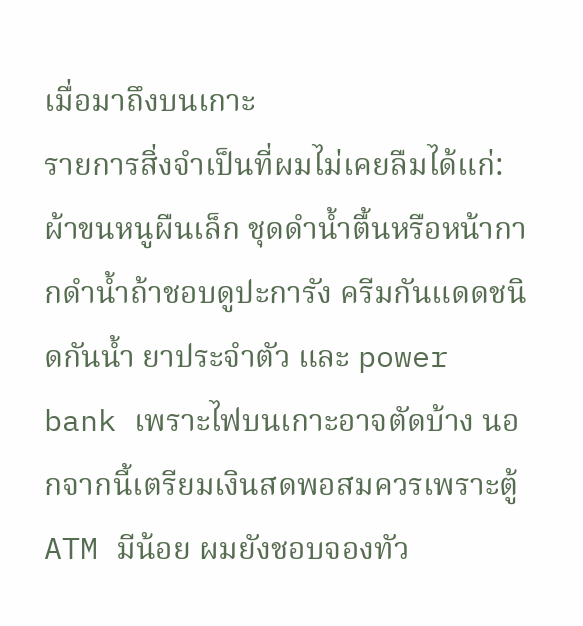เมื่อมาถึงบนเกาะ
รายการสิ่งจำเป็นที่ผมไม่เคยลืมได้แก่: ผ้าขนหนูผืนเล็ก ชุดดำน้ำตื้นหรือหน้ากากดำน้ำถ้าชอบดูปะการัง ครีมกันแดดชนิดกันน้ำ ยาประจำตัว และ power bank เพราะไฟบนเกาะอาจตัดบ้าง นอกจากนี้เตรียมเงินสดพอสมควรเพราะตู้ ATM มีน้อย ผมยังชอบจองทัว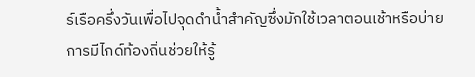ร์เรือครึ่งวันเพื่อไปจุดดำน้ำสำคัญซึ่งมักใช้เวลาตอนเช้าหรือบ่าย การมีไกด์ท้องถิ่นช่วยให้รู้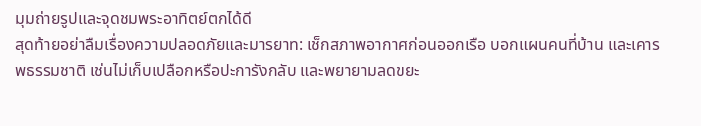มุมถ่ายรูปและจุดชมพระอาทิตย์ตกได้ดี
สุดท้ายอย่าลืมเรื่องความปลอดภัยและมารยาท: เช็กสภาพอากาศก่อนออกเรือ บอกแผนคนที่บ้าน และเคารพธรรมชาติ เช่นไม่เก็บเปลือกหรือปะการังกลับ และพยายามลดขยะ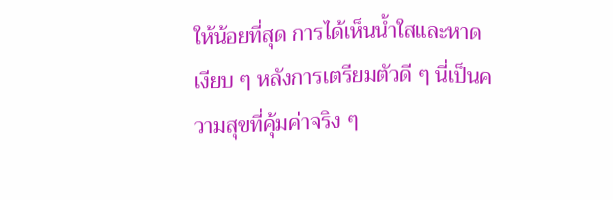ให้น้อยที่สุด การได้เห็นน้ำใสและหาดเงียบ ๆ หลังการเตรียมตัวดี ๆ นี่เป็นความสุขที่คุ้มค่าจริง ๆ